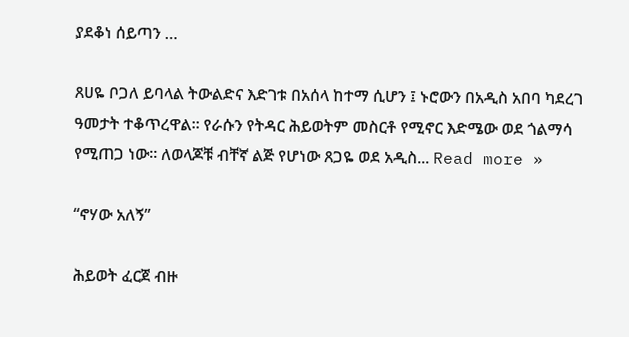ያደቆነ ሰይጣን …

ጸሀዬ ቦጋለ ይባላል ትውልድና እድገቱ በአሰላ ከተማ ሲሆን ፤ ኑሮውን በአዲስ አበባ ካደረገ ዓመታት ተቆጥረዋል። የራሱን የትዳር ሕይወትም መስርቶ የሚኖር እድሜው ወደ ጎልማሳ የሚጠጋ ነው። ለወላጆቹ ብቸኛ ልጅ የሆነው ጸጋዬ ወደ አዲስ... Read more »

“ኖሃው አለኝ”

ሕይወት ፈርጀ ብዙ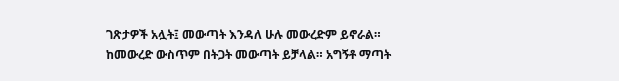ገጽታዎች አሏት፤ መውጣት እንዳለ ሁሉ መውረድም ይኖራል። ከመውረድ ውስጥም በትጋት መውጣት ይቻላል። አግኝቶ ማጣት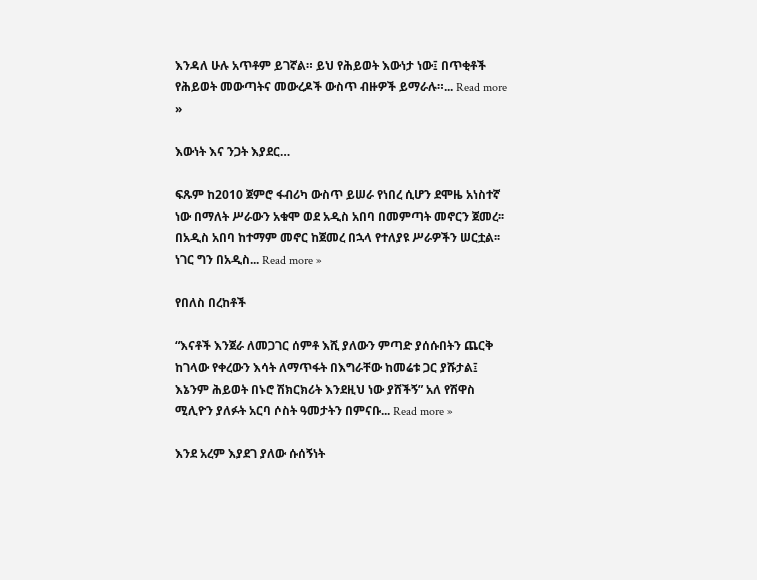እንዳለ ሁሉ አጥቶም ይገኛል። ይህ የሕይወት እውነታ ነው፤ በጥቂቶች የሕይወት መውጣትና መውረዶች ውስጥ ብዙዎች ይማራሉ።... Read more »

እውነት እና ንጋት እያደር…

ፍጹም ከ2010 ጀምሮ ፋብሪካ ውስጥ ይሠራ የነበረ ሲሆን ደሞዜ አነስተኛ ነው በማለት ሥራውን አቁሞ ወደ አዲስ አበባ በመምጣት መኖርን ጀመረ፡፡ በአዲስ አበባ ከተማም መኖር ከጀመረ በኋላ የተለያዩ ሥራዎችን ሠርቷል፡፡ ነገር ግን በአዲስ... Read more »

የበለስ በረከቶች

“እናቶች እንጀራ ለመጋገር ሰምቶ እሺ ያለውን ምጣድ ያሰሱበትን ጨርቅ ከገላው የቀረውን እሳት ለማጥፋት በእግራቸው ከመሬቱ ጋር ያሹታል፤ እኔንም ሕይወት በኑሮ ሽክርክሪት እንደዚህ ነው ያሸችኝ” አለ የሽዋስ ሚሊዮን ያለፉት አርባ ሶስት ዓመታትን በምናቡ... Read more »

እንደ አረም እያደገ ያለው ሱሰኝነት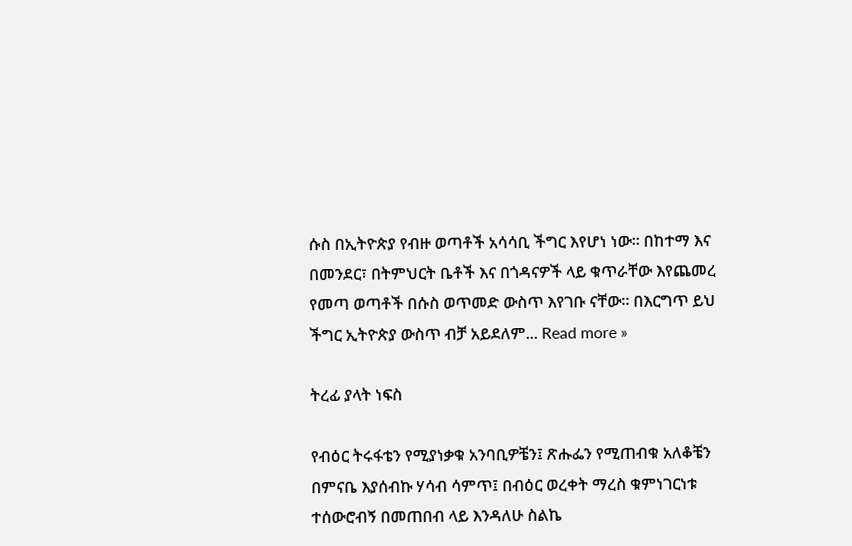ሱስ በኢትዮጵያ የብዙ ወጣቶች አሳሳቢ ችግር እየሆነ ነው። በከተማ እና በመንደር፣ በትምህርት ቤቶች እና በጎዳናዎች ላይ ቁጥራቸው እየጨመረ የመጣ ወጣቶች በሱስ ወጥመድ ውስጥ እየገቡ ናቸው። በእርግጥ ይህ ችግር ኢትዮጵያ ውስጥ ብቻ አይደለም... Read more »

ትረፊ ያላት ነፍስ

የብዕር ትሩፋቴን የሚያነቃቁ አንባቢዎቼን፤ ጽሑፌን የሚጠብቁ አለቆቼን በምናቤ እያሰብኩ ሃሳብ ሳምጥ፤ በብዕር ወረቀት ማረስ ቁምነገርነቱ ተሰውሮብኝ በመጠበብ ላይ እንዳለሁ ስልኬ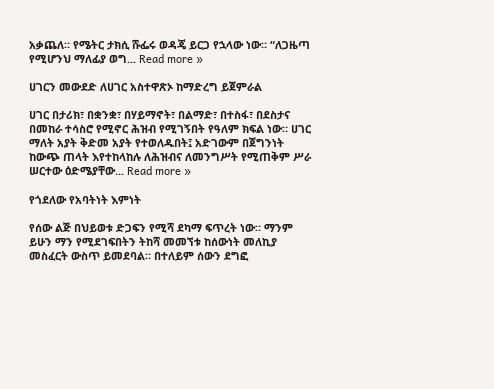አቃጨለ። የሜትር ታክሲ ሹፌሩ ወዳጄ ይርጋ የኋላው ነው። “ለጋዜጣ የሚሆንህ ማለፊያ ወግ... Read more »

ሀገርን መውደድ ለሀገር አስተዋጽኦ ከማድረግ ይጀምራል

ሀገር በታሪክ፣ በቋንቋ፣ በሃይማኖት፣ በልማድ፣ በተስፋ፣ በደስታና በመከራ ተሳስሮ የሚኖር ሕዝብ የሚገኝበት የዓለም ክፍል ነው። ሀገር ማለት አያት ቅድመ አያት የተወለዱበት፤ አድገውም በጀግንነት ከውጭ ጠላት እየተከላከሉ ለሕዝብና ለመንግሥት የሚጠቅም ሥራ ሠርተው ዕድሜያቸው... Read more »

የጎደለው የአባትነት እምነት

የሰው ልጅ በህይወቱ ድጋፍን የሚሻ ደካማ ፍጥረት ነው። ማንም ይሁን ማን የሚደገፍበትን ትከሻ መመኘቱ ከሰውነት መለኪያ መስፈርት ውስጥ ይመደባል። በተለይም ሰውን ደግፎ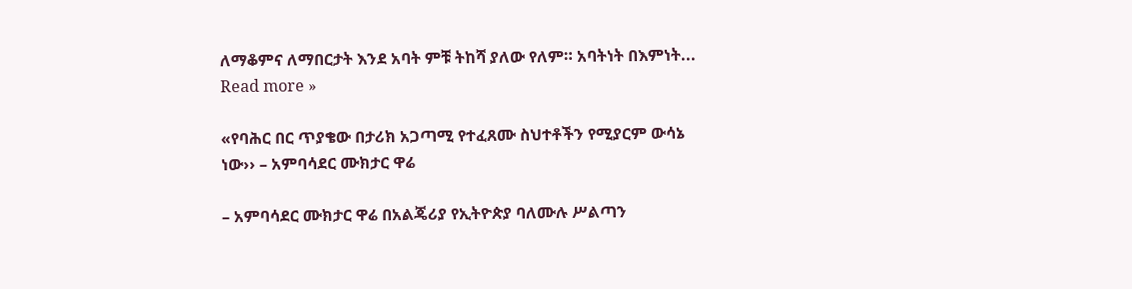ለማቆምና ለማበርታት እንደ አባት ምቹ ትከሻ ያለው የለም። አባትነት በእምነት... Read more »

«የባሕር በር ጥያቄው በታሪክ አጋጣሚ የተፈጸሙ ስህተቶችን የሚያርም ውሳኔ ነው›› – አምባሳደር ሙክታር ዋሬ

– አምባሳደር ሙክታር ዋሬ በአልጄሪያ የኢትዮጵያ ባለሙሉ ሥልጣን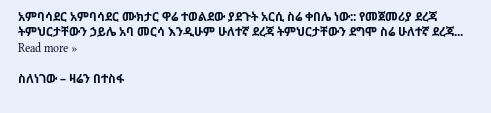አምባሳደር አምባሳደር ሙክታር ዋሬ ተወልደው ያደጉት አርሲ ስሬ ቀበሌ ነው:: የመጀመሪያ ደረጃ ትምህርታቸውን ኃይሌ አባ መርሳ እንዲሁም ሁለተኛ ደረጃ ትምህርታቸውን ደግሞ ስሬ ሁለተኛ ደረጃ... Read more »

ስለነገው – ዛሬን በተስፋ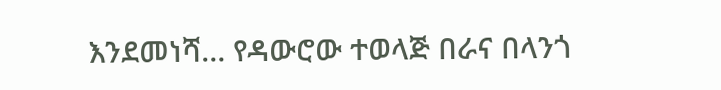እንደመነሻ… የዳውሮው ተወላጅ በራና በላንጎ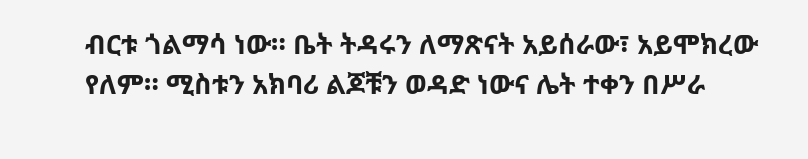ብርቱ ጎልማሳ ነው። ቤት ትዳሩን ለማጽናት አይሰራው፣ አይሞክረው የለም። ሚስቱን አክባሪ ልጆቹን ወዳድ ነውና ሌት ተቀን በሥራ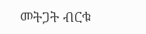መትጋት ብርቁ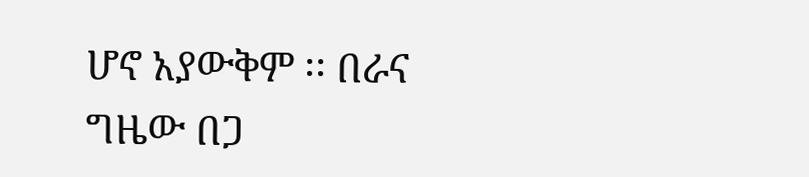ሆኖ አያውቅም ፡፡ በራና ግዜው በጋ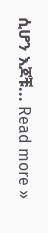ሲሆን እጆቹ... Read more »